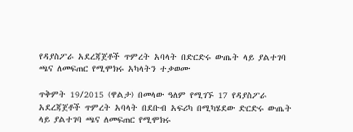የዳያስፖራ አደረጃጀቶች ጥምረት አባላት በድርድሩ ውጤት ላይ ያልተገባ ጫና ለመፍጠር የሚሞክሩ አካላትን ተቃወሙ

ጥቅምት 19/2015 (ዋልታ) በመላው ዓለም የሚገኙ 17 የዳያስፖራ አደረጃጀቶች ጥምረት አባላት በደቡብ አፍሪካ በሚካሄደው ድርድሩ ውጤት ላይ ያልተገባ ጫና ለመፍጠር የሚሞክሩ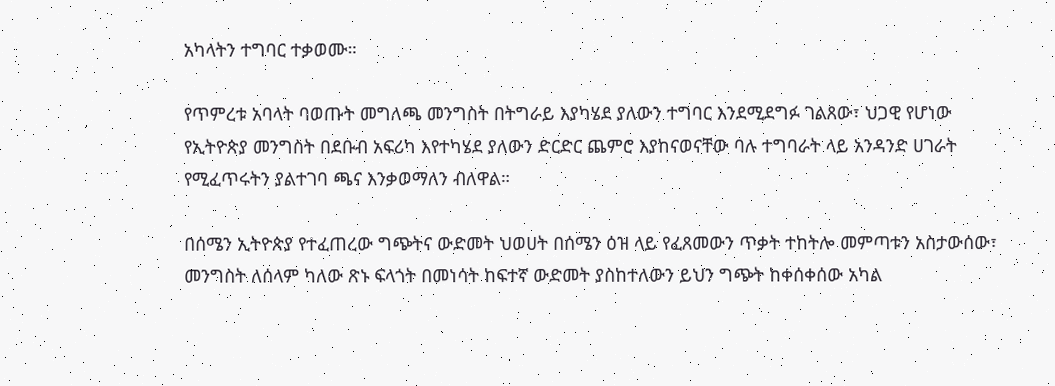አካላትን ተግባር ተቃወሙ።

የጥምረቱ አባላት ባወጡት መግለጫ መንግስት በትግራይ እያካሄደ ያለውን ተግባር እንደሚደግፉ ገልጸው፣ ህጋዊ የሆነው የኢትዮጵያ መንግስት በደቡብ አፍሪካ እየተካሄደ ያለውን ድርድር ጨምሮ እያከናወናቸው ባሉ ተግባራት ላይ አንዳንድ ሀገራት የሚፈጥሩትን ያልተገባ ጫና እንቃወማለን ብለዋል።

በሰሜን ኢትዮጵያ የተፈጠረው ግጭትና ውድመት ህወሀት በሰሜን ዕዝ ላይ የፈጸመውን ጥቃት ተከትሎ መምጣቱን አስታውሰው፣ መንግስት ለሰላም ካለው ጽኑ ፍላጎት በመነሳት ከፍተኛ ውድመት ያስከተለውን ይህን ግጭት ከቀሰቀሰው አካል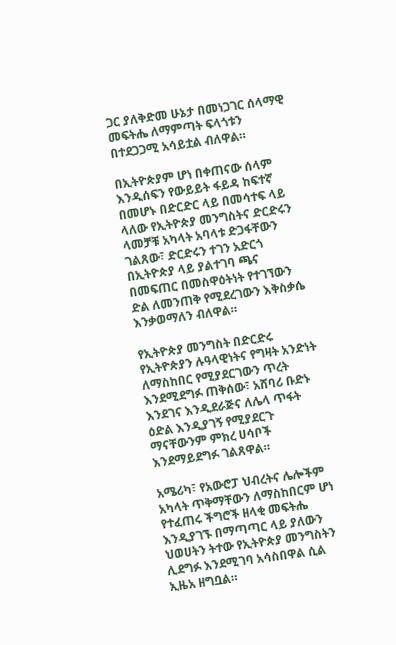ጋር ያለቅድመ ሁኔታ በመነጋገር ሰላማዊ መፍትሔ ለማምጣት ፍላጎቱን በተደጋጋሚ አሳይቷል ብለዋል።

በኢትዮጵያም ሆነ በቀጠናው ሰላም እንዲሰፍን የውይይት ፋይዳ ከፍተኛ በመሆኑ በድርድር ላይ በመሳተፍ ላይ ላለው የኢትዮጵያ መንግስትና ድርድሩን ላመቻቹ አካላት አባላቱ ድጋፋቸውን ገልጸው፣ ድርድሩን ተገን አድርጎ በኢትዮጵያ ላይ ያልተገባ ጫና በመፍጠር በመስዋዕትነት የተገኘውን ድል ለመንጠቅ የሚደረገውን እቅስቃሴ እንቃወማለን ብለዋል።

የኢትዮጵያ መንግስት በድርድሩ የኢትዮጵያን ሉዓላዊነትና የግዛት አንድነት ለማስከበር የሚያደርገውን ጥረት እንደሚደግፉ ጠቅሰው፣ አሸባሪ ቡድኑ እንደገና እንዲደራጅና ለሌላ ጥፋት ዕድል እንዲያገኝ የሚያደርጉ ማናቸውንም ምክረ ሀሳቦች እንደማይደግፉ ገልጸዋል።

አሜሪካ፣ የአውሮፓ ህብረትና ሌሎችም አካላት ጥቅማቸውን ለማስከበርም ሆነ የተፈጠሩ ችግሮች ዘላቂ መፍትሔ እንዲያገኙ በማጣጣር ላይ ያለውን ህወሀትን ትተው የኢትዮጵያ መንግስትን ሊደግፉ እንደሚገባ አሳስበዋል ሲል ኢዜአ ዘግቧል።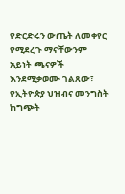የድርድሩን ውጤት ለመቀየር የሚደረጉ ማናቸውንም አይነት ጫናዎች እንደሚቃወሙ ገልጸው፣ የኢትዮጵያ ህዝብና መንግስት ከግጭት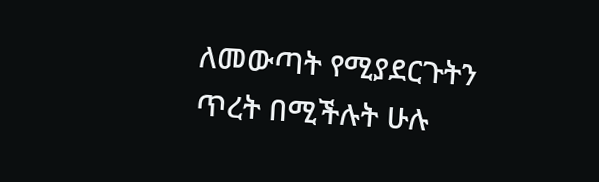ለመውጣት የሚያደርጉትን ጥረት በሚችሉት ሁሉ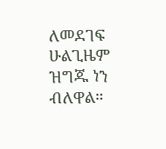ለመደገፍ ሁልጊዜም ዝግጁ ነን ብለዋል።